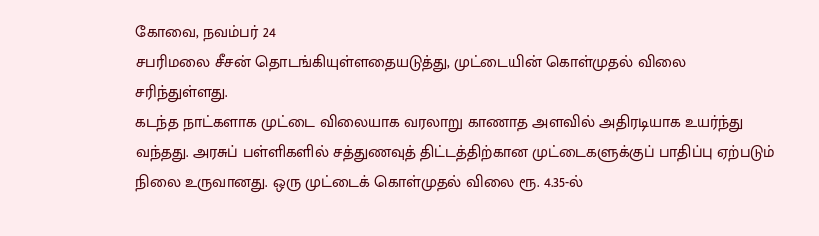கோவை, நவம்பர் 24
சபரிமலை சீசன் தொடங்கியுள்ளதையடுத்து, முட்டையின் கொள்முதல் விலை சரிந்துள்ளது.
கடந்த நாட்களாக முட்டை விலையாக வரலாறு காணாத அளவில் அதிரடியாக உயர்ந்து வந்தது. அரசுப் பள்ளிகளில் சத்துணவுத் திட்டத்திற்கான முட்டைகளுக்குப் பாதிப்பு ஏற்படும் நிலை உருவானது. ஒரு முட்டைக் கொள்முதல் விலை ரூ. 4.35-ல்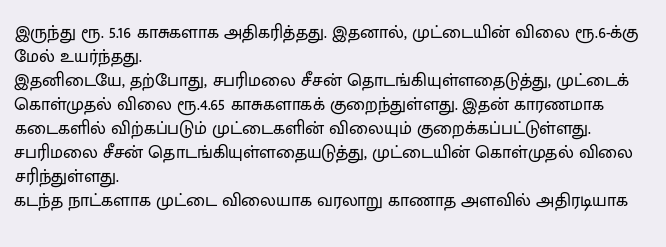இருந்து ரூ. 5.16 காசுகளாக அதிகரித்தது. இதனால், முட்டையின் விலை ரூ.6-க்கு மேல் உயர்ந்தது.
இதனிடையே, தற்போது, சபரிமலை சீசன் தொடங்கியுள்ளதைடுத்து, முட்டைக் கொள்முதல் விலை ரூ.4.65 காசுகளாகக் குறைந்துள்ளது. இதன் காரணமாக கடைகளில் விற்கப்படும் முட்டைகளின் விலையும் குறைக்கப்பட்டுள்ளது.
சபரிமலை சீசன் தொடங்கியுள்ளதையடுத்து, முட்டையின் கொள்முதல் விலை சரிந்துள்ளது.
கடந்த நாட்களாக முட்டை விலையாக வரலாறு காணாத அளவில் அதிரடியாக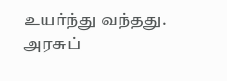உயர்ந்து வந்தது. அரசுப்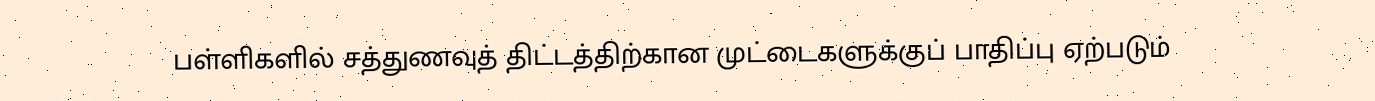பள்ளிகளில் சத்துணவுத் திட்டத்திற்கான முட்டைகளுக்குப் பாதிப்பு ஏற்படும்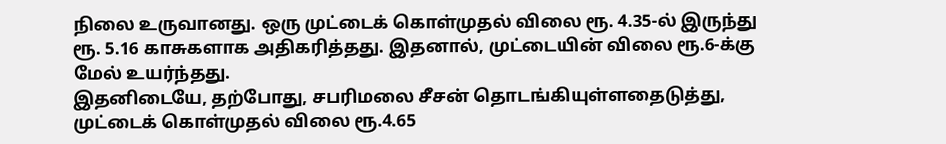நிலை உருவானது. ஒரு முட்டைக் கொள்முதல் விலை ரூ. 4.35-ல் இருந்து ரூ. 5.16 காசுகளாக அதிகரித்தது. இதனால், முட்டையின் விலை ரூ.6-க்கு மேல் உயர்ந்தது.
இதனிடையே, தற்போது, சபரிமலை சீசன் தொடங்கியுள்ளதைடுத்து, முட்டைக் கொள்முதல் விலை ரூ.4.65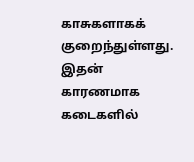காசுகளாகக் குறைந்துள்ளது. இதன் காரணமாக கடைகளில்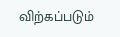விற்கப்படும்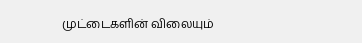முட்டைகளின் விலையும்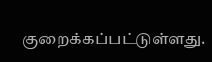குறைக்கப்பட்டுள்ளது.